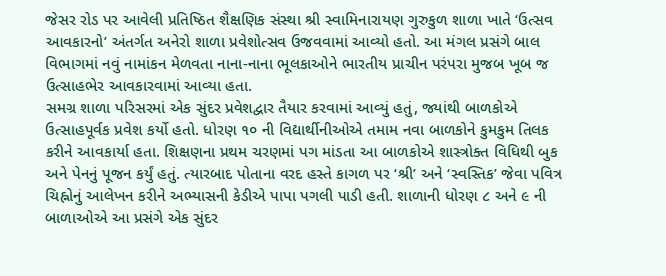જેસર રોડ પર આવેલી પ્રતિષ્ઠિત શૈક્ષણિક સંસ્થા શ્રી સ્વામિનારાયણ ગુરુકુળ શાળા ખાતે ‘ઉત્સવ આવકારનો’ અંતર્ગત અનેરો શાળા પ્રવેશોત્સવ ઉજવવામાં આવ્યો હતો. આ મંગલ પ્રસંગે બાલ વિભાગમાં નવું નામાંકન મેળવતા નાના-નાના ભૂલકાઓને ભારતીય પ્રાચીન પરંપરા મુજબ ખૂબ જ ઉત્સાહભેર આવકારવામાં આવ્યા હતા.
સમગ્ર શાળા પરિસરમાં એક સુંદર પ્રવેશદ્વાર તૈયાર કરવામાં આવ્યું હતું, જ્યાંથી બાળકોએ ઉત્સાહપૂર્વક પ્રવેશ કર્યો હતો. ધોરણ ૧૦ ની વિદ્યાર્થીનીઓએ તમામ નવા બાળકોને કુમકુમ તિલક કરીને આવકાર્યા હતા. શિક્ષણના પ્રથમ ચરણમાં પગ માંડતા આ બાળકોએ શાસ્ત્રોક્ત વિધિથી બુક અને પેનનું પૂજન કર્યું હતું. ત્યારબાદ પોતાના વરદ હસ્તે કાગળ પર ‘શ્રી’ અને ‘સ્વસ્તિક’ જેવા પવિત્ર ચિહ્નોનું આલેખન કરીને અભ્યાસની કેડીએ પાપા પગલી પાડી હતી. શાળાની ધોરણ ૮ અને ૯ ની બાળાઓએ આ પ્રસંગે એક સુંદર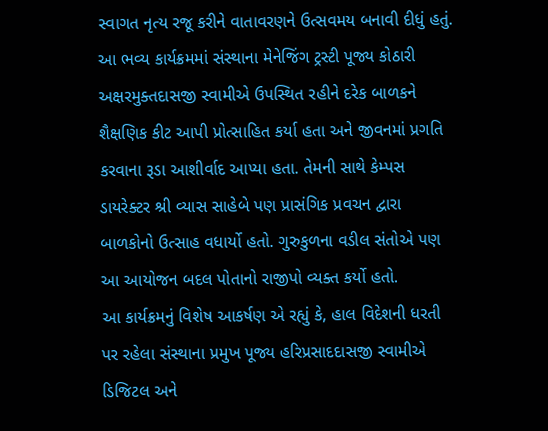સ્વાગત નૃત્ય રજૂ કરીને વાતાવરણને ઉત્સવમય બનાવી દીધું હતું.
આ ભવ્ય કાર્યક્રમમાં સંસ્થાના મેનેજિંગ ટ્રસ્ટી પૂજ્ય કોઠારી અક્ષરમુક્તદાસજી સ્વામીએ ઉપસ્થિત રહીને દરેક બાળકને શૈક્ષણિક કીટ આપી પ્રોત્સાહિત કર્યા હતા અને જીવનમાં પ્રગતિ કરવાના રૂડા આશીર્વાદ આપ્યા હતા. તેમની સાથે કેમ્પસ ડાયરેક્ટર શ્રી વ્યાસ સાહેબે પણ પ્રાસંગિક પ્રવચન દ્વારા બાળકોનો ઉત્સાહ વધાર્યો હતો. ગુરુકુળના વડીલ સંતોએ પણ આ આયોજન બદલ પોતાનો રાજીપો વ્યક્ત કર્યો હતો.
આ કાર્યક્રમનું વિશેષ આકર્ષણ એ રહ્યું કે, હાલ વિદેશની ધરતી પર રહેલા સંસ્થાના પ્રમુખ પૂજ્ય હરિપ્રસાદદાસજી સ્વામીએ ડિજિટલ અને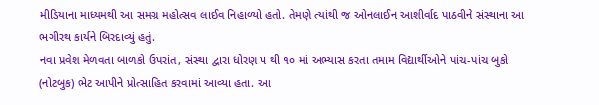મીડિયાના માધ્યમથી આ સમગ્ર મહોત્સવ લાઈવ નિહાળ્યો હતો. તેમણે ત્યાંથી જ ઓનલાઈન આશીર્વાદ પાઠવીને સંસ્થાના આ ભગીરથ કાર્યને બિરદાવ્યું હતું.
નવા પ્રવેશ મેળવતા બાળકો ઉપરાંત, સંસ્થા દ્વારા ધોરણ ૫ થી ૧૦ માં અભ્યાસ કરતા તમામ વિદ્યાર્થીઓને પાંચ-પાંચ બુકો (નોટબુક) ભેટ આપીને પ્રોત્સાહિત કરવામાં આવ્યા હતા. આ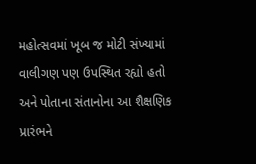મહોત્સવમાં ખૂબ જ મોટી સંખ્યામાં વાલીગણ પણ ઉપસ્થિત રહ્યો હતો અને પોતાના સંતાનોના આ શૈક્ષણિક પ્રારંભને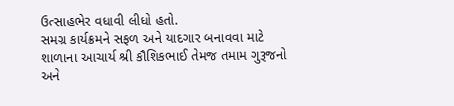ઉત્સાહભેર વધાવી લીધો હતો.
સમગ્ર કાર્યક્રમને સફળ અને યાદગાર બનાવવા માટે શાળાના આચાર્ય શ્રી કૌશિકભાઈ તેમજ તમામ ગુરૂજનો અને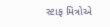સ્ટાફ મિત્રોએ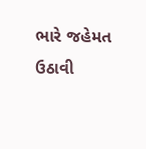ભારે જહેમત ઉઠાવી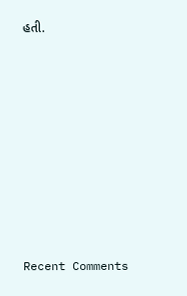હતી.
















Recent Comments